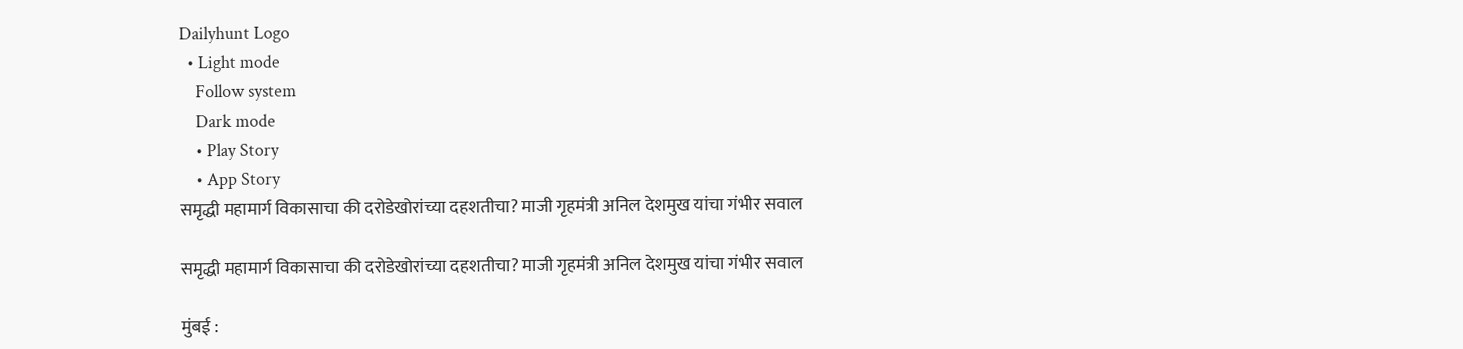Dailyhunt Logo
  • Light mode
    Follow system
    Dark mode
    • Play Story
    • App Story
समृद्धी महामार्ग विकासाचा की दरोडेखोरांच्या दहशतीचा? माजी गृहमंत्री अनिल देशमुख यांचा गंभीर सवाल

समृद्धी महामार्ग विकासाचा की दरोडेखोरांच्या दहशतीचा? माजी गृहमंत्री अनिल देशमुख यांचा गंभीर सवाल

मुंबई :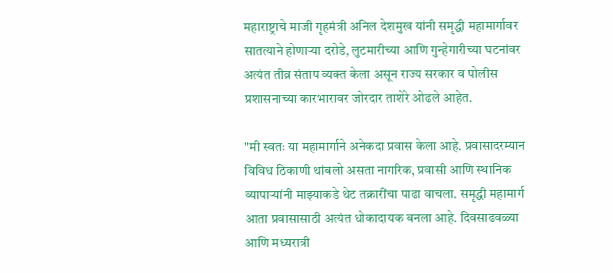महाराष्ट्राचे माजी गृहमंत्री अनिल देशमुख यांनी समृद्धी महामार्गावर सातत्याने होणाऱ्या दरोडे, लुटमारीच्या आणि गुन्हेगारीच्या घटनांवर अत्यंत तीव्र संताप व्यक्त केला असून राज्य सरकार व पोलीस प्रशासनाच्या कारभारावर जोरदार ताशेरे ओढले आहेत.

"मी स्वतः या महामार्गाने अनेकदा प्रवास केला आहे. प्रवासादरम्यान विविध ठिकाणी थांबलो असता नागरिक, प्रवासी आणि स्थानिक व्यापाऱ्यांनी माझ्याकडे थेट तक्रारींचा पाढा वाचला. समृद्धी महामार्ग आता प्रवासासाठी अत्यंत धोकादायक बनला आहे. दिवसाढवळ्या आणि मध्यरात्री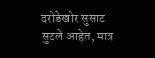दरोडेखोर सुसाट सुटले आहेत, मात्र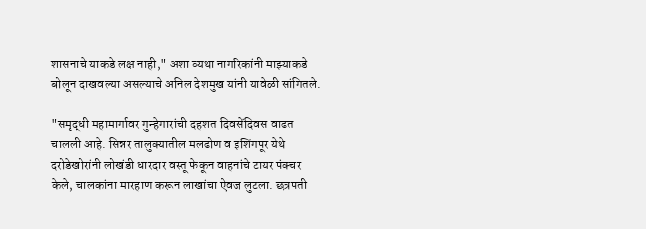शासनाचे याकडे लक्ष नाही," अशा व्यथा नागरिकांनी माझ्याकडे बोलून दाखवल्या असल्याचे अनिल देशमुख यांनी यावेळी सांगितले.

"समृद्धी महामार्गावर गुन्हेगारांची दहशत दिवसेंदिवस वाढत चालली आहे. सिन्नर तालुक्यातील मलढोण व इशिंगपूर येथे दरोडेखोरांनी लोखंडी धारदार वस्तू फेकून वाहनांचे टायर पंक्चर केले, चालकांना मारहाण करून लाखांचा ऐवज लुटला. छत्रपती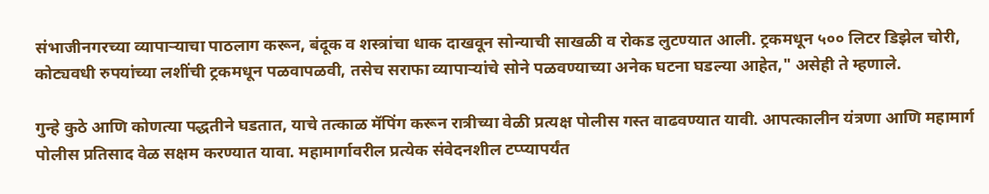संभाजीनगरच्या व्यापाऱ्याचा पाठलाग करून, बंदूक व शस्त्रांचा धाक दाखवून सोन्याची साखळी व रोकड लुटण्यात आली. ट्रकमधून ५०० लिटर डिझेल चोरी, कोट्यवधी रुपयांच्या लशींची ट्रकमधून पळवापळवी, तसेच सराफा व्यापाऱ्यांचे सोने पळवण्याच्या अनेक घटना घडल्या आहेत," असेही ते म्हणाले.

गुन्हे कुठे आणि कोणत्या पद्धतीने घडतात, याचे तत्काळ मॅपिंग करून रात्रीच्या वेळी प्रत्यक्ष पोलीस गस्त वाढवण्यात यावी. आपत्कालीन यंत्रणा आणि महामार्ग पोलीस प्रतिसाद वेळ सक्षम करण्यात यावा. महामार्गावरील प्रत्येक संवेदनशील टप्प्यापर्यंत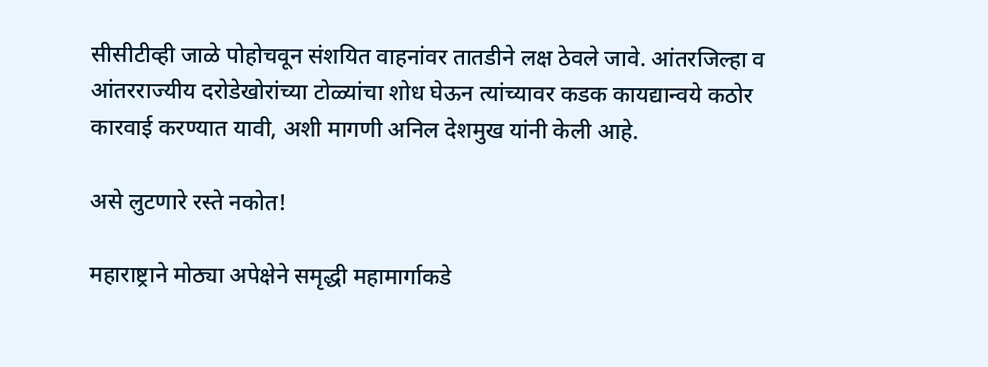सीसीटीव्ही जाळे पोहोचवून संशयित वाहनांवर तातडीने लक्ष ठेवले जावे. आंतरजिल्हा व आंतरराज्यीय दरोडेखोरांच्या टोळ्यांचा शोध घेऊन त्यांच्यावर कडक कायद्यान्वये कठोर कारवाई करण्यात यावी, अशी मागणी अनिल देशमुख यांनी केली आहे.

असे लुटणारे रस्ते नकोत!

महाराष्ट्राने मोठ्या अपेक्षेने समृद्धी महामार्गाकडे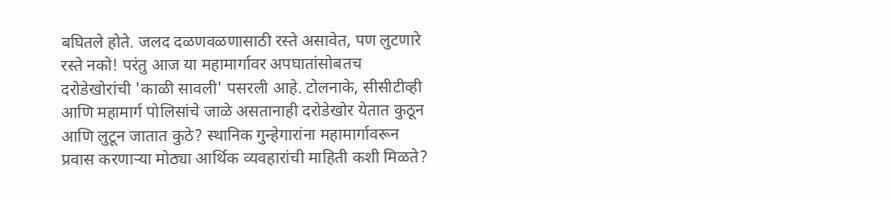बघितले होते. जलद दळणवळणासाठी रस्ते असावेत, पण लुटणारे रस्ते नको! परंतु आज या महामार्गावर अपघातांसोबतच दरोडेखोरांची 'काळी सावली' पसरली आहे. टोलनाके, सीसीटीव्ही आणि महामार्ग पोलिसांचे जाळे असतानाही दरोडेखोर येतात कुठून आणि लुटून जातात कुठे? स्थानिक गुन्हेगारांना महामार्गावरून प्रवास करणाऱ्या मोठ्या आर्थिक व्यवहारांची माहिती कशी मिळते?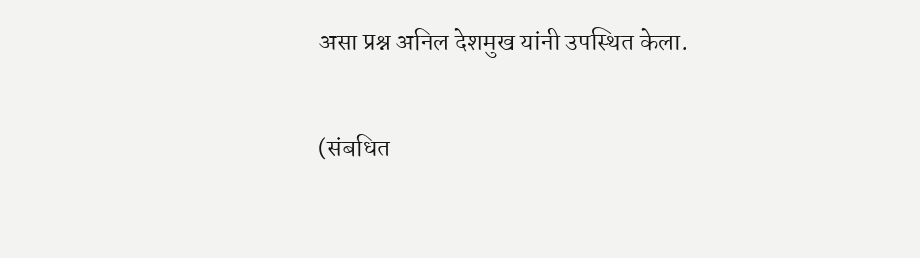असा प्रश्न अनिल देशमुख यांनी उपस्थित केला.

(संबधित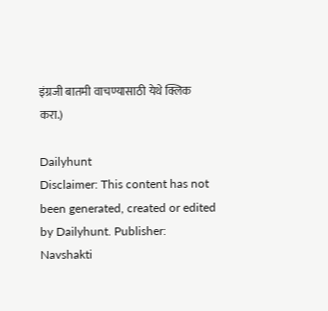इंग्रजी बातमी वाचण्यासाठी येथे क्लिक करा.)

Dailyhunt
Disclaimer: This content has not been generated, created or edited by Dailyhunt. Publisher: Navshakti